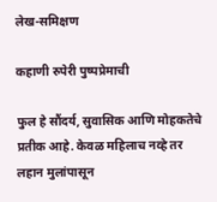लेख-समिक्षण

कहाणी रुपेरी पुष्पप्रेमाची

फुल हे सौंदर्य, सुवासिक आणि मोहकतेचे प्रतीक आहे. केवळ महिलाच नव्हे तर लहान मुलांपासून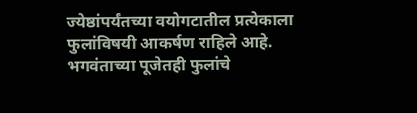ज्येष्ठांपर्यंतच्या वयोगटातील प्रत्येकाला फुलांविषयी आकर्षण राहिले आहे. भगवंताच्या पूजेतही फुलांचे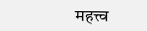महत्त्व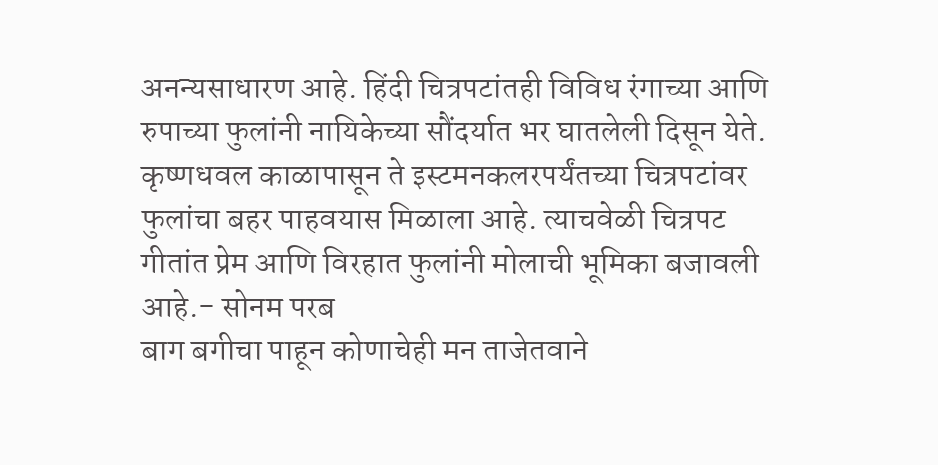अनन्यसाधारण आहे. हिंदी चित्रपटांतही विविध रंगाच्या आणि रुपाच्या फुलांनी नायिकेच्या सौंदर्यात भर घातलेली दिसून येते. कृष्णधवल काळापासून ते इस्टमनकलरपर्यंतच्या चित्रपटांवर फुलांचा बहर पाहवयास मिळाला आहे. त्याचवेळी चित्रपट गीतांत प्रेम आणि विरहात फुलांनी मोलाची भूमिका बजावली आहे.- सोनम परब
बाग बगीचा पाहून कोणाचेही मन ताजेतवाने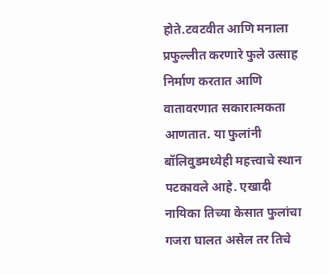होते.टवटवीत आणि मनाला प्रफुल्लीत करणारे फुले उत्साह निर्माण करतात आणि वातावरणात सकारात्मकता आणतात. या फुलांनी बॉलिवुडमध्येही महत्त्वाचे स्थान पटकावले आहे. एखादी नायिका तिच्या केसात फुलांचा गजरा घालत असेल तर तिचे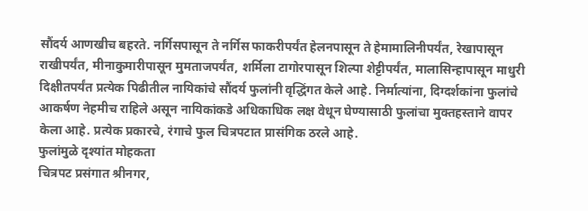सौंदर्य आणखीच बहरते. नर्गिसपासून ते नर्गिस फाकरीपर्यंत हेलनपासून ते हेमामालिनीपर्यंत, रेखापासून राखीपर्यंत, मीनाकुमारीपासून मुमताजपर्यंत, शर्मिला टागोरपासून शिल्पा शेट्टीपर्यंत, मालासिन्हापासून माधुरी दिक्षीतपर्यंत प्रत्येक पिढीतील नायिकांचे सौंदर्य फुलांनी वृद्धिंगत केले आहे. निर्मात्यांना, दिग्दर्शकांना फुलांचे आकर्षण नेहमीच राहिले असून नायिकांकडे अधिकाधिक लक्ष वेधून घेण्यासाठी फुलांचा मुक्तहस्ताने वापर केला आहे. प्रत्येक प्रकारचे, रंगाचे फुल चित्रपटात प्रासंगिक ठरले आहे.
फुलांमुळे दृश्यांत मोहकता
चित्रपट प्रसंगात श्रीनगर,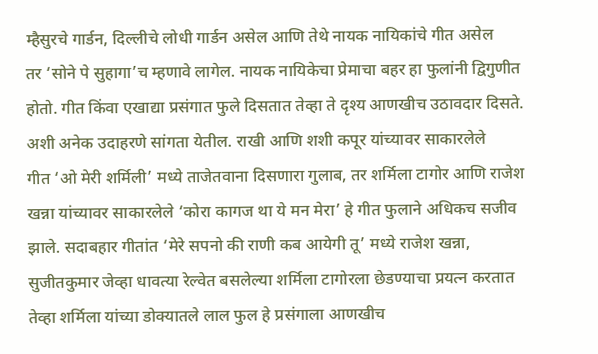म्हैसुरचे गार्डन, दिल्लीचे लोधी गार्डन असेल आणि तेथे नायक नायिकांचे गीत असेल तर ‌‘सोने पे सुहागा‌’च म्हणावे लागेल. नायक नायिकेचा प्रेमाचा बहर हा फुलांनी द्विगुणीत होतो. गीत किंवा एखाद्या प्रसंगात फुले दिसतात तेव्हा ते दृश्य आणखीच उठावदार दिसते. अशी अनेक उदाहरणे सांगता येतील. राखी आणि शशी कपूर यांच्यावर साकारलेले गीत ‌‘ओ मेरी शर्मिली‌’ मध्ये ताजेतवाना दिसणारा गुलाब, तर शर्मिला टागोर आणि राजेश खन्ना यांच्यावर साकारलेले ‌‘कोरा कागज था ये मन मेरा‌’ हे गीत फुलाने अधिकच सजीव झाले. सदाबहार गीतांत ‌‘मेरे सपनो की राणी कब आयेगी तू‌’ मध्ये राजेश खन्ना, सुजीतकुमार जेव्हा धावत्या रेल्वेत बसलेल्या शर्मिला टागोरला छेडण्याचा प्रयत्न करतात तेव्हा शर्मिला यांच्या डोक्यातले लाल फुल हे प्रसंगाला आणखीच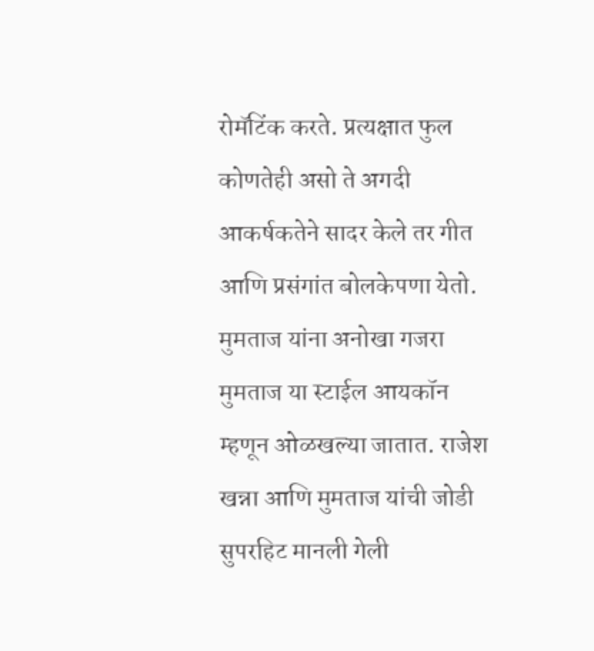रोमॅटिंक करते. प्रत्यक्षात फुल कोणतेही असो ते अगदी आकर्षकतेने सादर केले तर गीत आणि प्रसंगांत बोलकेपणा येतो.
मुमताज यांना अनोखा गजरा
मुमताज या स्टाईल आयकॉन म्हणून ओळखल्या जातात. राजेश खन्ना आणि मुमताज यांची जोडी सुपरहिट मानली गेली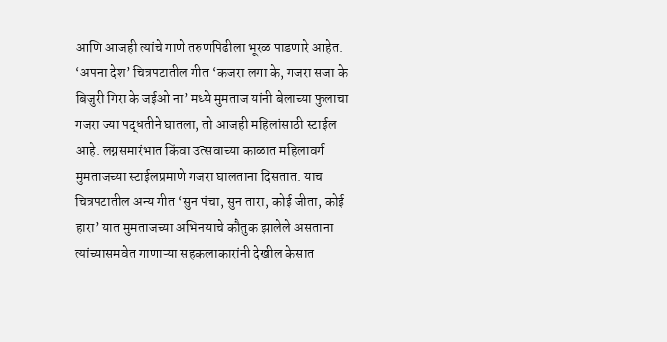आणि आजही त्यांचे गाणे तरुणपिढीला भूरळ पाडणारे आहेत. ‘अपना देश‌’ चित्रपटातील गीत ‌‘कजरा लगा के, गजरा सजा के बिजुरी गिरा के जईओ ना‌’ मध्ये मुमताज यांनी बेलाच्या फुलाचा गजरा ज्या पद्धतीने घातला, तो आजही महिलांसाठी स्टाईल आहे. लग्नसमारंभात किंवा उत्सवाच्या काळात महिलावर्ग मुमताजच्या स्टाईलप्रमाणे गजरा घालताना दिसतात. याच चित्रपटातील अन्य गीत ‌‘सुन पंचा, सुन तारा, कोई जीता, कोई हारा‌’ यात मुमताजच्या अभिनयाचे कौतुक झालेले असताना त्यांच्यासमवेत गाणाऱ्या सहकलाकारांनी देखील केसात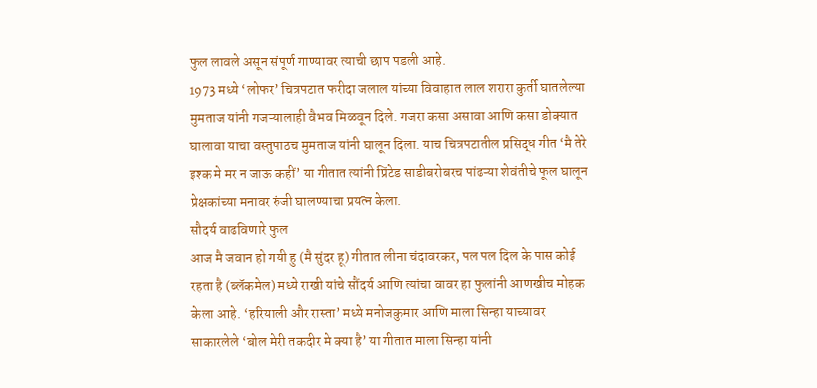फुल लावले असून संपूर्ण गाण्यावर त्याची छाप पडली आहे.
1973 मध्ये ‌‘लोफर‌’ चित्रपटात फरीदा जलाल यांच्या विवाहात लाल शरारा कुर्ती घातलेल्या मुमताज यांनी गजऱ्यालाही वैभव मिळवून दिले. गजरा कसा असावा आणि कसा डोक्यात घालावा याचा वस्तुपाठच मुमताज यांनी घालून दिला. याच चित्रपटातील प्रसिद्ध गीत ‌‘मै तेरे इश्क मे मर न जाऊ कहीं‌’ या गीतात त्यांनी प्रिंटेड साडीबरोबरच पांढऱ्या शेवंतीचे फूल घालून प्रेक्षकांच्या मनावर रुंजी घालण्याचा प्रयत्न केला.
सौदर्य वाढविणारे फुल
आज मै जवान हो गयी हु (मै सुंदर हू) गीतात लीना चंदावरकर, पल पल दिल के पास कोई रहता है (ब्लॅकमेल) मध्ये राखी यांचे सौंदर्य आणि त्यांचा वावर हा फुलांनी आणखीच मोहक केला आहे. ‘हरियाली और रास्ता‌’ मध्ये मनोजकुमार आणि माला सिन्हा याच्यावर साकारलेले ‌‘बोल मेरी तकदीर मे क्या है‌’ या गीतात माला सिन्हा यांनी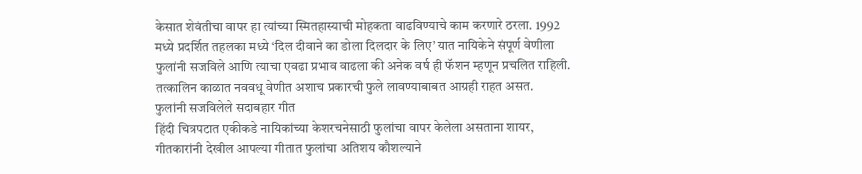केसात शेवंतीचा वापर हा त्यांच्या स्मितहास्याची मोहकता वाढविण्याचे काम करणारे ठरला. 1992 मध्ये प्रदर्शित तहलका मध्ये ‌‘दिल दीवाने का डोला दिलदार के लिए‌’ यात नायिकेने संपूर्ण वेणीला फुलांनी सजविले आणि त्याचा एवढा प्रभाव वाढला की अनेक वर्ष ही फॅशन म्हणून प्रचलित राहिली. तत्कालिन काळात नववधू वेणीत अशाच प्रकारची फुले लावण्याबाबत आग्रही राहत असत.
फुलांनी सजविलेले सदाबहार गीत
हिंदी चित्रपटात एकीकडे नायिकांच्या केशरचनेसाठी फुलांचा वापर केलेला असताना शायर, गीतकारांनी देखील आपल्या गीतात फुलांचा अतिशय कौशल्याने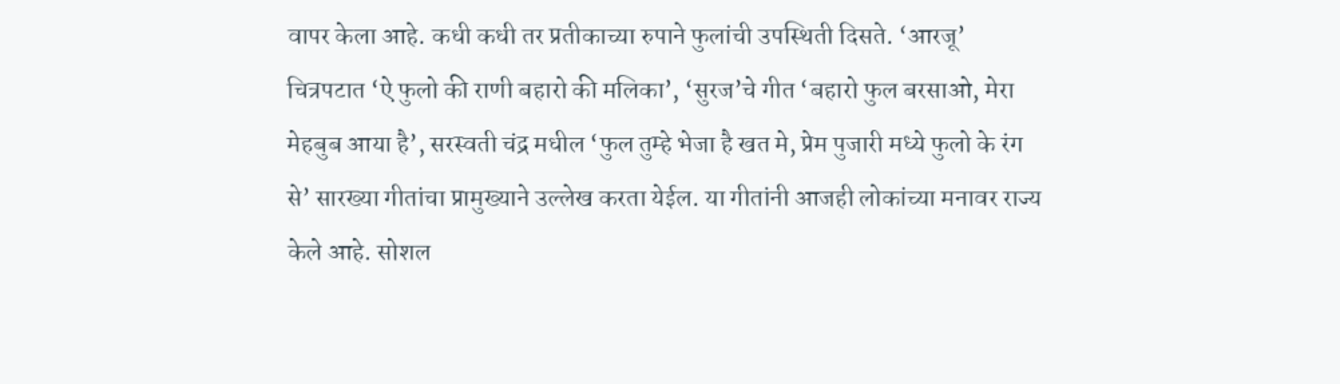वापर केला आहे. कधी कधी तर प्रतीकाच्या रुपाने फुलांची उपस्थिती दिसते. ‘आरजू‌’ चित्रपटात ‌‘ऐ फुलो की राणी बहारो की मलिका‌’, ‘सुरज‌’चे गीत ‌‘बहारो फुल बरसाओ, मेरा मेहबुब आया है‌’, सरस्वती चंद्र मधील ‌‘फुल तुम्हे भेजा है खत मे, प्रेम पुजारी मध्ये फुलो के रंग से‌’ सारख्या गीतांचा प्रामुख्याने उल्लेख करता येईल. या गीतांनी आजही लोकांच्या मनावर राज्य केले आहे. सोशल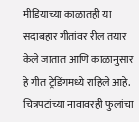मीडियाच्या काळातही या सदाबहार गीतांवर रील तयार केले जातात आणि काळानुसार हे गीत ट्रेडिंगमध्ये राहिले आहे. चित्रपटांच्या नावावरही फुलांचा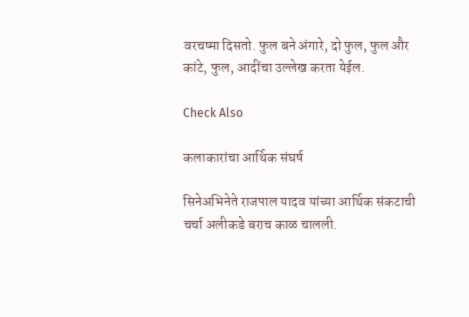वरचष्मा दिसतो. फुल बने अंगारे, दो फुल, फुल और कांटे, फुल, आदींचा उल्लेख करता येईल.

Check Also

कलाकारांचा आर्थिक संघर्ष

सिनेअभिनेते राजपाल यादव यांच्या आर्थिक संकटाची चर्चा अलीकडे बराच काळ चालली.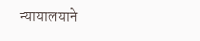न्यायालयाने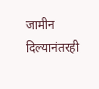जामीन दिल्यानंतरही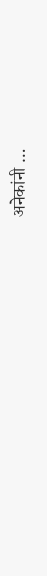अनेकांनी …